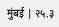मुंबई | २५.३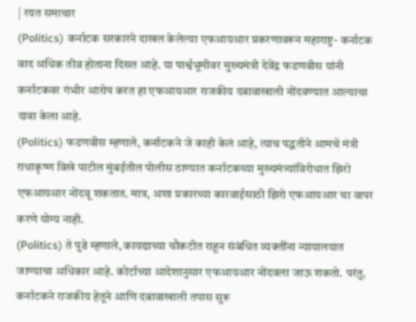| रयत समाचार
(Politics) कर्नाटक सरकारने दाखल केलेल्या एफआयआर प्रकरणावरून महाराष्ट्र- कर्नाटक वाद अधिक तीव्र होताना दिसत आहे. या पार्श्वभूमीवर मुख्यमंत्री देवेंद्र फडणवीस यांनी कर्नाटकवर गंभीर आरोप करत हा एफआयआर राजकीय दबावाखाली नोंदवण्यात आल्याचा दावा केला आहे.
(Politics) फडणवीस म्हणाले, कर्नाटकने जे काही केलं आहे, त्याच पद्धतीने आमचे मंत्री राधाकृष्ण विखे पाटील मुंबईतील पोलीस ठाण्यात कर्नाटकच्या मुख्यमंत्र्यांविरोधात झिरो एफआयआर नोंदवू शकतात. मात्र, अशा प्रकारच्या कारवाईसाठी झिरो एफआयआर चा वापर करणे योग्य नाही.
(Politics) ते पुढे म्हणाले, कायद्याच्या चौकटीत राहून संबंधित व्यक्तींना न्यायालयात जाण्याचा अधिकार आहे. कोर्टाच्या आदेशानुसार एफआयआर नोंदवला जाऊ शकतो. परंतु, कर्नाटकने राजकीय हेतूने आणि दबावाखाली तपास सुरू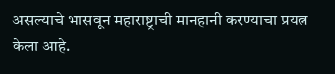असल्याचे भासवून महाराष्ट्राची मानहानी करण्याचा प्रयत्न केला आहे.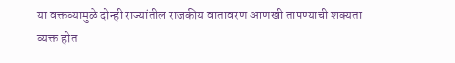या वक्तव्यामुळे दोन्ही राज्यांतील राजकीय वातावरण आणखी तापण्याची शक्यता व्यक्त होत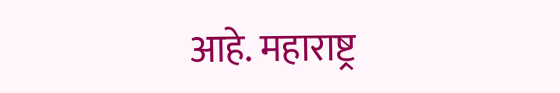आहे. महाराष्ट्र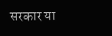सरकार या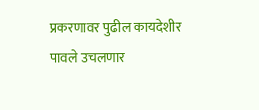प्रकरणावर पुढील कायदेशीर पावले उचलणार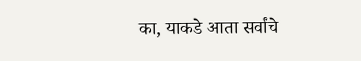का, याकडे आता सर्वांचे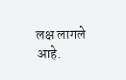लक्ष लागले आहे.